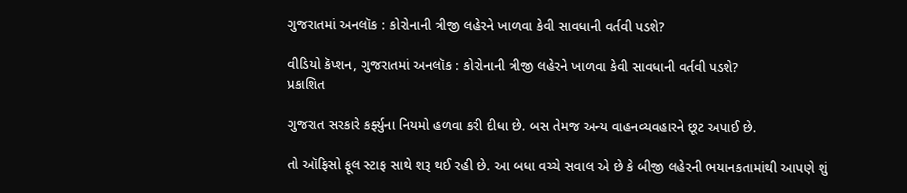ગુજરાતમાં અનલૉક : કોરોનાની ત્રીજી લહેરને ખાળવા કેવી સાવધાની વર્તવી પડશે?

વીડિયો કૅપ્શન, ગુજરાતમાં અનલૉક : કોરોનાની ત્રીજી લહેરને ખાળવા કેવી સાવધાની વર્તવી પડશે?
પ્રકાશિત

ગુજરાત સરકારે કર્ફ્યુના નિયમો હળવા કરી દીધા છે. બસ તેમજ અન્ય વાહનવ્યવહારને છૂટ અપાઈ છે.

તો ઑફિસો ફૂલ સ્ટાફ સાથે શરૂ થઈ રહી છે. આ બધા વચ્ચે સવાલ એ છે કે બીજી લહેરની ભયાનકતામાંથી આપણે શું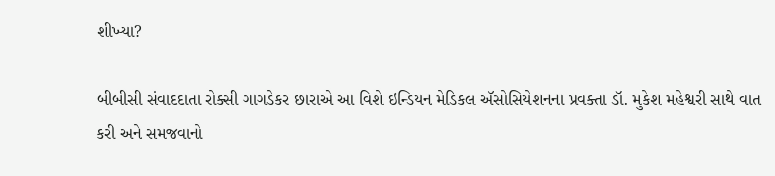શીખ્યા?

બીબીસી સંવાદદાતા રોક્સી ગાગડેકર છારાએ આ વિશે ઇન્ડિયન મેડિકલ ઍસોસિયેશનના પ્રવક્તા ડૉ. મુકેશ મહેશ્વરી સાથે વાત કરી અને સમજવાનો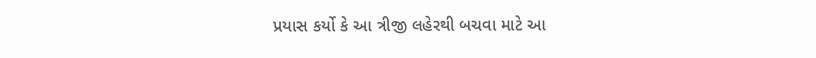પ્રયાસ કર્યો કે આ ત્રીજી લહેરથી બચવા માટે આ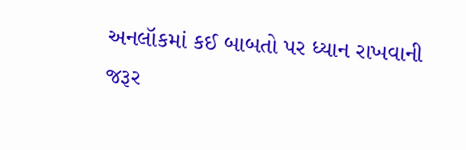અનલૉકમાં કઈ બાબતો પર ધ્યાન રાખવાની જરૂર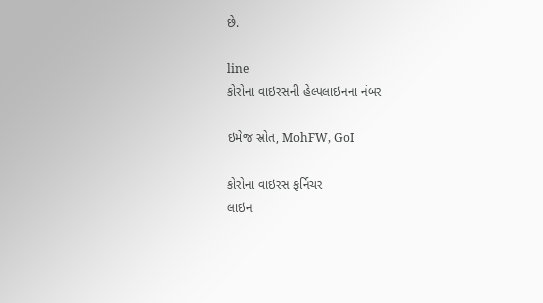છે.

line
કોરોના વાઇરસની હેલ્પલાઇનના નંબર

ઇમેજ સ્રોત, MohFW, GoI

કોરોના વાઇરસ ફર્નિચર
લાઇન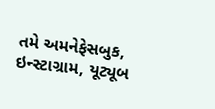તમે અમનેફેસબુક, ઇન્સ્ટાગ્રામ, યૂટ્યૂબ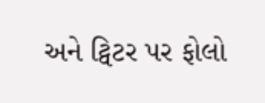અને ટ્વિટર પર ફોલો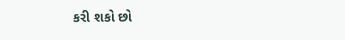કરી શકો છો